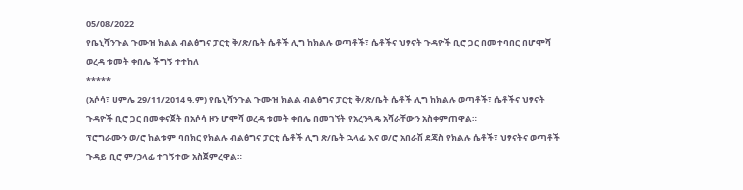05/08/2022
የቤኒሻንጉል ጉሙዝ ክልል ብልፅግና ፓርቲ ቅ/ጽ/ቤት ሴቶች ሊግ ከክልሉ ወጣቶች፣ ሴቶችና ህፃናት ጉዳዮች ቢሮ ጋር በመተባበር በሆሞሻ ወረዳ ቱመት ቀበሌ ችግኝ ተተከለ
*****
(አሶሳ፣ ሀምሌ 29/11/2014 ዓ.ም) የቤኒሻንጉል ጉሙዝ ክልል ብልፅግና ፓርቲ ቅ/ጽ/ቤት ሴቶች ሊግ ከክልሉ ወጣቶች፣ ሴቶችና ህፃናት ጉዳዮች ቢሮ ጋር በመቀናጀት በአሶሳ ዞን ሆሞሻ ወረዳ ቱመት ቀበሌ በመገኘት የአረንጓዴ አሻራቸውን አስቀምጠዋል።
ፕሮግራሙን ወ/ሮ ከልቱም ባበክር የክልሉ ብልፅግና ፓርቲ ሴቶች ሊግ ጽ/ቤት ኋላፊ እና ወ/ሮ አበራሽ ደጃስ የክልሉ ሴቶች፣ ህፃናትና ወጣቶች ጉዳይ ቢሮ ም/ኃላፊ ተገኝተው አስጀምረዋል።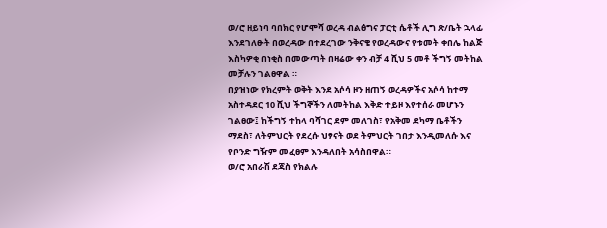ወ/ሮ ዘይነባ ባበክር የሆሞሻ ወረዳ ብልፅግና ፓርቲ ሴቶች ሊግ ጽ/ቤት ኋላፊ እንደገለፁት በወረዳው በተደረገው ንቅናቄ የወረዳውና የቱመት ቀበሌ ከልጅ እስካዎቂ በነቂስ በመውጣት በዛሬው ቀን ብቻ 4 ሺህ 5 መቶ ችግኝ መትከል መቻሉን ገልፀዋል ።
በያዝነው የክረምት ወቅት እንደ አሶሳ ዞን ዘጠኝ ወረዳዎችና አሶሳ ከተማ አስተዳደር 10 ሺህ ችግኞችን ለመትከል እቅድ ተይዞ እየተሰራ መሆኑን ገልፀው፤ ከችግኝ ተከላ ባሻገር ደም መለገስ፣ የአቅመ ደካማ ቤቶችን ማደስ፣ ለትምህርት የደረሱ ህፃናት ወደ ትምህርት ገበታ እንዲመለሱ እና የቦንድ ግዥም መፈፀም እንዳለበት አሳስበዋል።
ወ/ሮ አበራሽ ደጃስ የክልሉ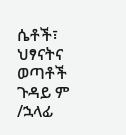ሴቶች፣ ህፃናትና ወጣቶች ጉዳይ ም /ኋላፊ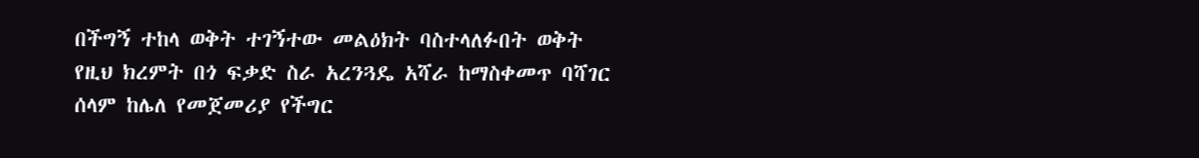በችግኝ ተከላ ወቅት ተገኝተው መልዕክት ባስተላለፉበት ወቅት የዚህ ክረምት በጎ ፍቃድ ስራ አረንጓዴ አሻራ ከማስቀመጥ ባሻገር ሰላም ከሌለ የመጀመሪያ የችግር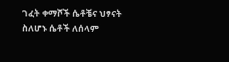ገፈት ቀማሾች ሴቶቼና ህፃናት ስለሆኑ ሴቶች ለሰላም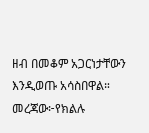ዘብ በመቆም አጋርነታቸውን እንዲወጡ አሳስበዋል።
መረጃው፦የክልሉ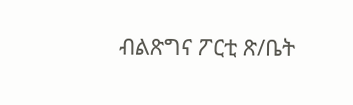ብልጽግና ፖርቲ ጽ/ቤት